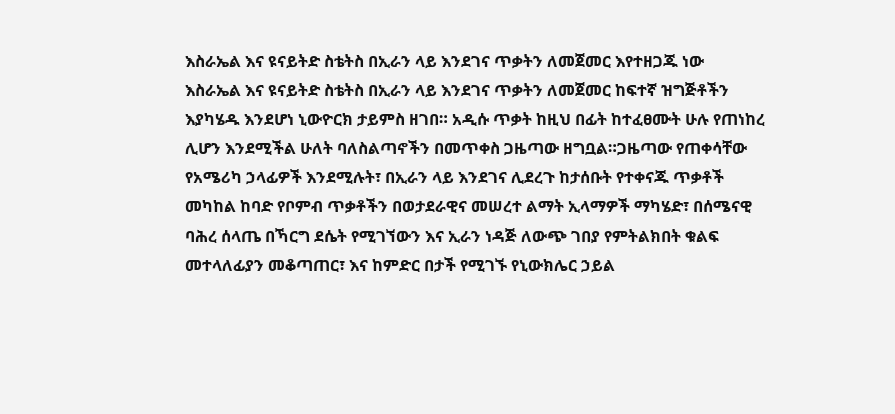እስራኤል እና ዩናይትድ ስቴትስ በኢራን ላይ እንደገና ጥቃትን ለመጀመር እየተዘጋጁ ነው
እስራኤል እና ዩናይትድ ስቴትስ በኢራን ላይ እንደገና ጥቃትን ለመጀመር ከፍተኛ ዝግጅቶችን እያካሄዱ እንደሆነ ኒውዮርክ ታይምስ ዘገበ። አዲሱ ጥቃት ከዚህ በፊት ከተፈፀሙት ሁሉ የጠነከረ ሊሆን እንደሚችል ሁለት ባለስልጣኖችን በመጥቀስ ጋዜጣው ዘግቧል።ጋዜጣው የጠቀሳቸው የአሜሪካ ኃላፊዎች እንደሚሉት፣ በኢራን ላይ እንደገና ሊደረጉ ከታሰቡት የተቀናጁ ጥቃቶች መካከል ከባድ የቦምብ ጥቃቶችን በወታደራዊና መሠረተ ልማት ኢላማዎች ማካሄድ፣ በሰሜናዊ ባሕረ ሰላጤ በኻርግ ደሴት የሚገኘውን እና ኢራን ነዳጅ ለውጭ ገበያ የምትልክበት ቁልፍ መተላለፊያን መቆጣጠር፣ እና ከምድር በታች የሚገኙ የኒውክሌር ኃይል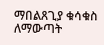ማበልጸጊያ ቁሳቁስ ለማውጣት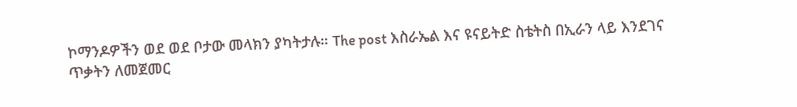ኮማንዶዎችን ወደ ወደ ቦታው መላክን ያካትታሉ። The post እስራኤል እና ዩናይትድ ስቴትስ በኢራን ላይ እንደገና ጥቃትን ለመጀመር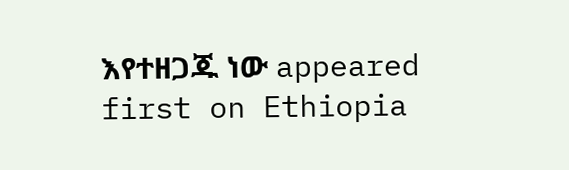እየተዘጋጁ ነው appeared first on Ethiopia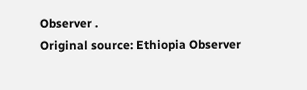Observer .
Original source: Ethiopia Observer